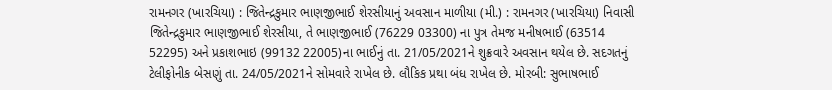રામનગર (ખારચિયા) : જિતેન્દ્રકુમાર ભાણજીભાઈ શેરસીયાનું અવસાન માળીયા (મી.) : રામનગર (ખારચિયા) નિવાસી જિતેન્દ્રકુમાર ભાણજીભાઈ શેરસીયા, તે ભાણજીભાઈ (76229 03300) ના પુત્ર તેમજ મનીષભાઈ (63514 52295) અને પ્રકાશભાઇ (99132 22005)ના ભાઈનું તા. 21/05/2021ને શુક્રવારે અવસાન થયેલ છે. સદગતનું ટેલીફોનીક બેસણું તા. 24/05/2021ને સોમવારે રાખેલ છે. લૌકિક પ્રથા બંધ રાખેલ છે. મોરબી: સુભાષભાઈ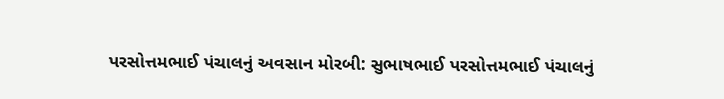પરસોત્તમભાઈ પંચાલનું અવસાન મોરબી: સુભાષભાઈ પરસોત્તમભાઈ પંચાલનું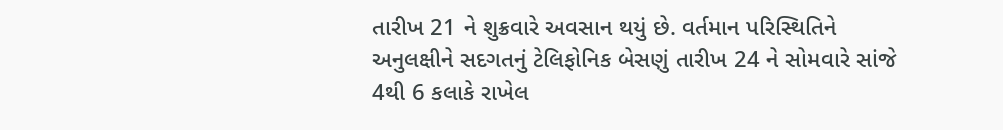તારીખ 21 ને શુક્રવારે અવસાન થયું છે. વર્તમાન પરિસ્થિતિને અનુલક્ષીને સદગતનું ટેલિફોનિક બેસણું તારીખ 24 ને સોમવારે સાંજે 4થી 6 કલાકે રાખેલ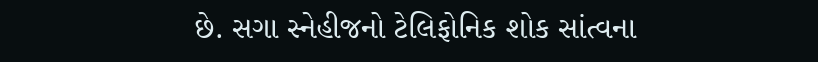છે. સગા સ્નેહીજનો ટેલિફોનિક શોક સાંત્વના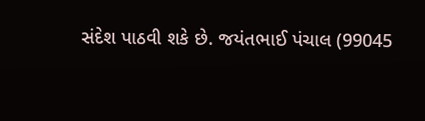સંદેશ પાઠવી શકે છે. જયંતભાઈ પંચાલ (99045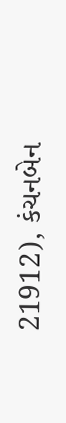21912), કંચનબેન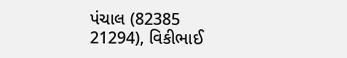પંચાલ (82385 21294), વિકીભાઈ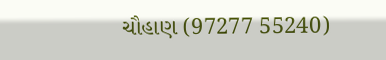ચૌહાણ (97277 55240)